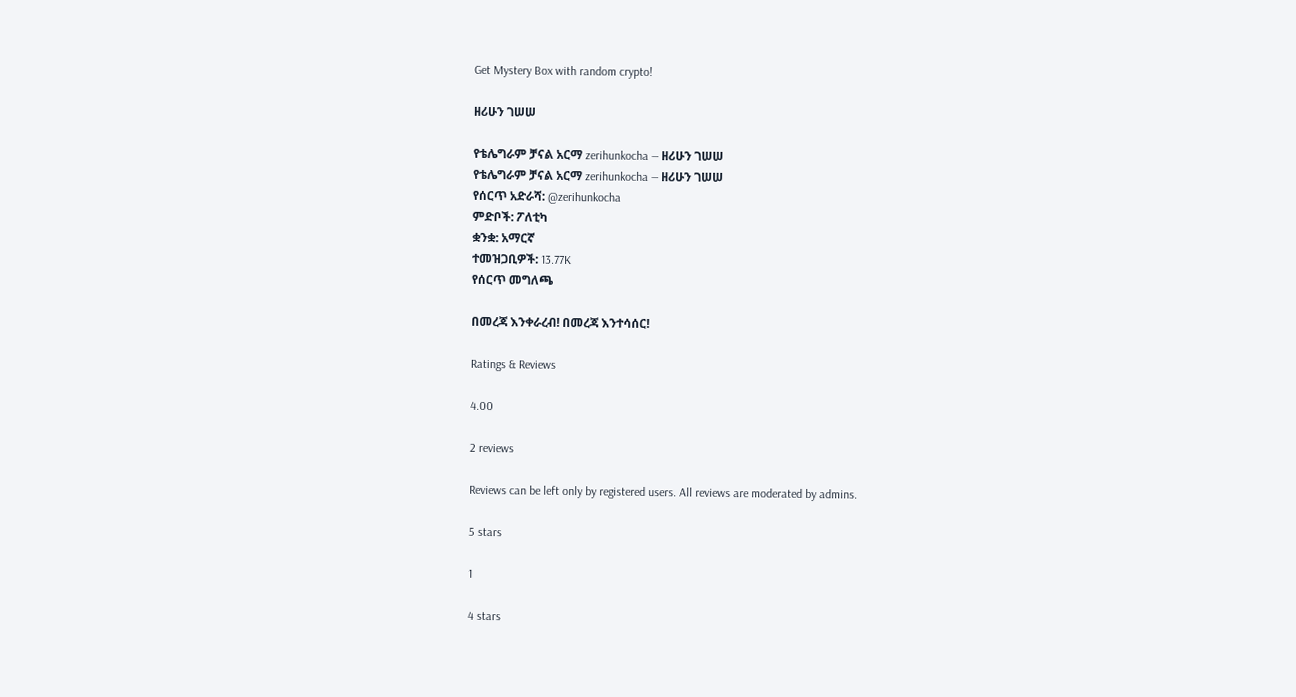Get Mystery Box with random crypto!

ዘሪሁን ገሠሠ

የቴሌግራም ቻናል አርማ zerihunkocha — ዘሪሁን ገሠሠ
የቴሌግራም ቻናል አርማ zerihunkocha — ዘሪሁን ገሠሠ
የሰርጥ አድራሻ: @zerihunkocha
ምድቦች: ፖለቲካ
ቋንቋ: አማርኛ
ተመዝጋቢዎች: 13.77K
የሰርጥ መግለጫ

በመረጃ እንቀራረብ! በመረጃ እንተሳሰር!

Ratings & Reviews

4.00

2 reviews

Reviews can be left only by registered users. All reviews are moderated by admins.

5 stars

1

4 stars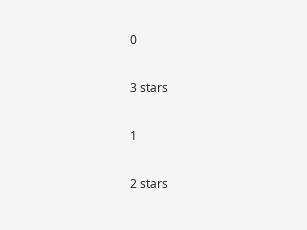0

3 stars

1

2 stars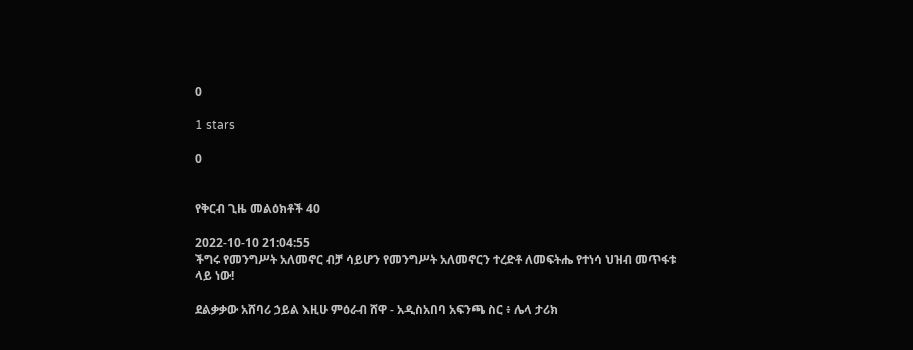0

1 stars

0


የቅርብ ጊዜ መልዕክቶች 40

2022-10-10 21:04:55
ችግሩ የመንግሥት አለመኖር ብቻ ሳይሆን የመንግሥት አለመኖርን ተረድቶ ለመፍትሔ የተነሳ ህዝብ መጥፋቱ ላይ ነው!

ደልቃቃው አሸባሪ ኃይል እዚሁ ምዕራብ ሸዋ - አዲስአበባ አፍንጫ ስር ፥ ሌላ ታሪክ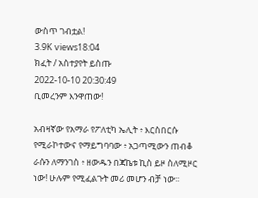ውስጥ ገብቷል!
3.9K views18:04
ክፈት / አስተያየት ይስጡ
2022-10-10 20:30:49
ቢመረንም እንዋጠው!

አብዛኛው የአማራ የፖለቲካ ኤሊት ፥ እርስበርሱ የሚራኮተውና የማይግባባው ፥ አጋጣሚውን ጠብቆ ራሱን ለማንገስ ፥ ዘውዱን በጃኬቱ ኪስ ይዞ ስለሚዞር ነው! ሁሉም የሚፈልጉት መሪ መሆን ብቻ ነው፡፡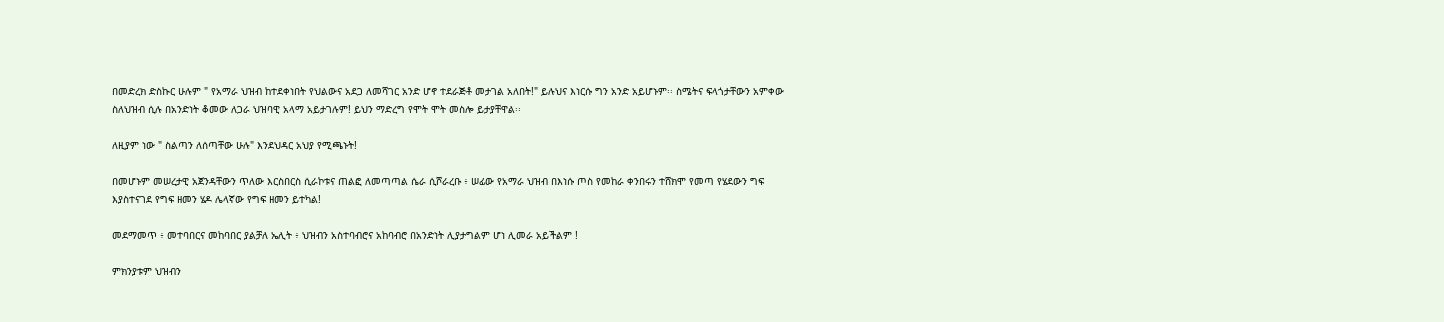በመድረክ ድስኩር ሁሉም " የአማራ ህዝብ ከተደቀነበት የህልውና አደጋ ለመሻገር አንድ ሆኖ ተደራጅቶ መታገል አለበት!" ይሉህና እነርሱ ግን አንድ አይሆኑም፡፡ ስሜትና ፍላጎታቸውን አምቀው ስለህዝብ ሲሉ በአንድነት ቆመው ለጋራ ህዝባዊ አላማ አይታገሉም! ይህን ማድረግ የሞት ሞት መስሎ ይታያቸዋል፡፡

ለዚያም ነው " ስልጣን ለሰጣቸው ሁሉ" እንደህዳር አህያ የሚጫኑት!

በመሆኑም መሠረታዊ አጀንዳቸውን ጥለው እርስበርስ ሲራኮቱና ጠልፎ ለመጣጣል ሴራ ሲሾራረቡ ፥ ሠፊው የአማራ ህዝብ በእነሱ ጦስ የመከራ ቀንበሩን ተሸክሞ የመጣ የሄደውን ግፍ እያስተናገደ የግፍ ዘመን ሄዶ ሌላኛው የግፍ ዘመን ይተካል!

መደማመጥ ፥ መተባበርና መከባበር ያልቻለ ኤሊት ፥ ህዝብን አስተባብሮና አከባብሮ በአንድነት ሊያታግልም ሆነ ሊመራ አይችልም !

ምክንያቱም ህዝብን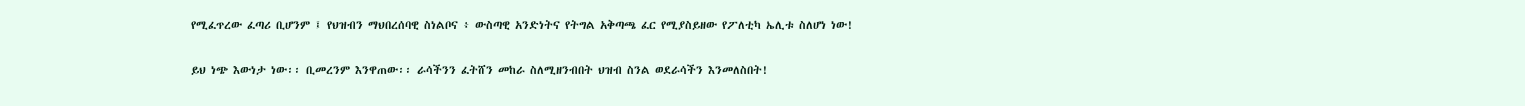የሚፈጥረው ፈጣሪ ቢሆንም ፤ የህዝብን ማህበረሰባዊ ስነልቦና ፥ ውስጣዊ አንድነትና የትግል አቅጣጫ ፈር የሚያስይዘው የፖለቲካ ኤሊቱ ስለሆነ ነው!

ይህ ነጭ እውነታ ነው፡፡ ቢመረንም እንዋጠው፡፡ ራሳችንን ፈትሸን መከራ ስለሚዘንብበት ህዝብ ስንል ወደራሳችን እንመለስበት!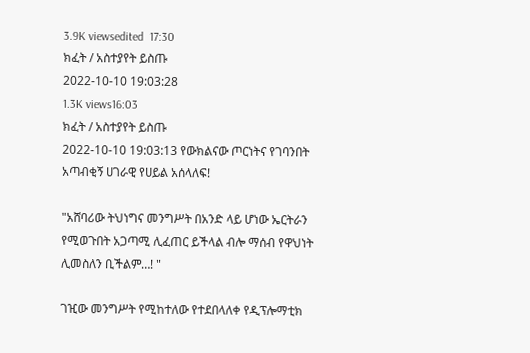3.9K viewsedited  17:30
ክፈት / አስተያየት ይስጡ
2022-10-10 19:03:28
1.3K views16:03
ክፈት / አስተያየት ይስጡ
2022-10-10 19:03:13 የውክልናው ጦርነትና የገባንበት አጣብቂኝ ሀገራዊ የሀይል አሰላለፍ!

"አሸባሪው ትህነግና መንግሥት በአንድ ላይ ሆነው ኤርትራን የሚወጉበት አጋጣሚ ሊፈጠር ይችላል ብሎ ማሰብ የዋህነት ሊመስለን ቢችልም…! "

ገዢው መንግሥት የሚከተለው የተደበላለቀ የዲፕሎማቲክ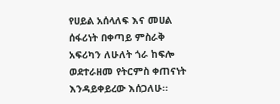የሀይል አሰላለፍ እና መሀል ሰፋሪነት በቀጣይ ምስራቅ አፍሪካን ለሁለት ጎራ ከፍሎ ወደተራዘመ የትርምስ ቀጠናነት እንዳይቀይረው እሰጋለሁ፡፡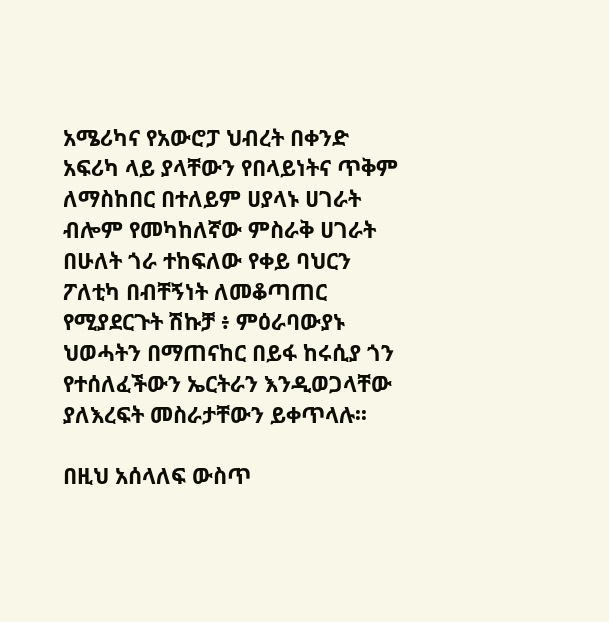አሜሪካና የአውሮፓ ህብረት በቀንድ አፍሪካ ላይ ያላቸውን የበላይነትና ጥቅም ለማስከበር በተለይም ሀያላኑ ሀገራት ብሎም የመካከለኛው ምስራቅ ሀገራት በሁለት ጎራ ተከፍለው የቀይ ባህርን ፖለቲካ በብቸኝነት ለመቆጣጠር የሚያደርጉት ሽኩቻ ፥ ምዕራባውያኑ ህወሓትን በማጠናከር በይፋ ከሩሲያ ጎን የተሰለፈችውን ኤርትራን እንዲወጋላቸው ያለእረፍት መስራታቸውን ይቀጥላሉ፡፡

በዚህ አሰላለፍ ውስጥ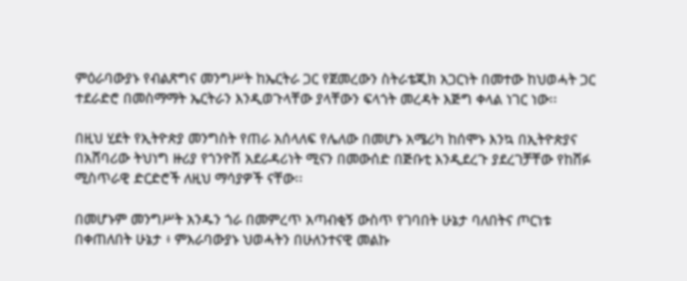ምዕራባውያኑ የብልጽግና መንግሥት ከኤርትራ ጋር የጀመረውን ስትራቴጂክ አጋርነት በመተው ከህወሓት ጋር ተደራድሮ በመስማማት ኤርትራን እንዲወጉላቸው ያላቸውን ፍላጎት መረዳት እጅግ ቀላል ነገር ነው፡፡

በዚህ ሂደት የኢትዮጵያ መንግስት የጠራ አሰላለፍ የሌለው በመሆኑ አሜሪካ ከሰሞኑ እንኳ በኢትዮጵያና በአሸባሪው ትህነግ ዙሪያ የጎንዮሽ አደራዳሪነት ሚናን በመውሰድ በጅቡቲ እንዲደረጉ ያደረገቻቸው የከሸፉ ሚስጥራዊ ድርድሮች ለዚህ ማሳያዎች ናቸው፡፡

በመሆኑም መንግሥት አንዱን ጎራ በመምረጥ አጣብቂኝ ውስጥ የገባበት ሁኔታ ባለበትና ጦርነቱ በቀጠለበት ሁኔታ ፥ ምእራባውያኑ ህወሓትን በሁለንተናዊ መልኩ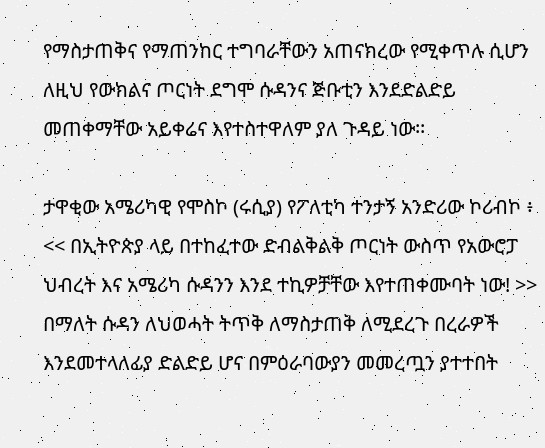የማስታጠቅና የማጠንከር ተግባራቸውን አጠናክረው የሚቀጥሉ ሲሆን ለዚህ የውክልና ጦርነት ደግሞ ሱዳንና ጅቡቲን እንደድልድይ መጠቀማቸው አይቀሬና እየተስተዋለም ያለ ጉዳይ ነው፡፡

ታዋቂው አሜሪካዊ የሞስኮ (ሩሲያ) የፖለቲካ ተንታኝ አንድሪው ኮሪብኮ ፥ << በኢትዮጵያ ላይ በተከፈተው ድብልቅልቅ ጦርነት ውስጥ የአውሮፓ ህብረት እና አሜሪካ ሱዳንን እንደ ተኪዎቻቸው እየተጠቀሙባት ነው! >> በማለት ሱዳን ለህወሓት ትጥቅ ለማስታጠቅ ለሚደረጉ በረራዎች እንደመተላለፊያ ድልድይ ሆና በምዕራባውያን መመረጧን ያተተበት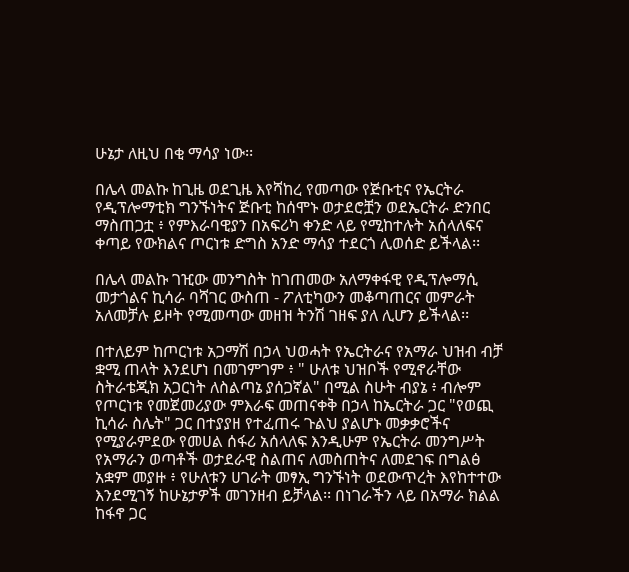ሁኔታ ለዚህ በቂ ማሳያ ነው፡፡

በሌላ መልኩ ከጊዜ ወደጊዜ እየሻከረ የመጣው የጅቡቲና የኤርትራ የዲፕሎማቲክ ግንኙነትና ጅቡቲ ከሰሞኑ ወታደሮቿን ወደኤርትራ ድንበር ማስጠጋቷ ፥ የምእራባዊያን በአፍሪካ ቀንድ ላይ የሚከተሉት አሰላለፍና ቀጣይ የውክልና ጦርነቱ ድግስ አንድ ማሳያ ተደርጎ ሊወሰድ ይችላል፡፡

በሌላ መልኩ ገዢው መንግስት ከገጠመው አለማቀፋዊ የዲፕሎማሲ መታጎልና ኪሳራ ባሻገር ውስጠ - ፖለቲካውን መቆጣጠርና መምራት አለመቻሉ ይዞት የሚመጣው መዘዝ ትንሽ ገዘፍ ያለ ሊሆን ይችላል፡፡

በተለይም ከጦርነቱ አጋማሽ በኃላ ህወሓት የኤርትራና የአማራ ህዝብ ብቻ ቋሚ ጠላት እንደሆነ በመገምገም ፥ " ሁለቱ ህዝቦች የሚኖራቸው ስትራቴጂክ አጋርነት ለስልጣኔ ያሰጋኛል" በሚል ስሁት ብያኔ ፥ ብሎም የጦርነቱ የመጀመሪያው ምእራፍ መጠናቀቅ በኃላ ከኤርትራ ጋር "የወጪ ኪሳራ ስሌት" ጋር በተያያዘ የተፈጠሩ ጉልህ ያልሆኑ መቃቃሮችና የሚያራምደው የመሀል ሰፋሪ አሰላለፍ እንዲሁም የኤርትራ መንግሥት የአማራን ወጣቶች ወታደራዊ ስልጠና ለመስጠትና ለመደገፍ በግልፅ አቋም መያዙ ፥ የሁለቱን ሀገራት መፃኢ ግንኙነት ወደውጥረት እየከተተው እንደሚገኝ ከሁኔታዎች መገንዘብ ይቻላል፡፡ በነገራችን ላይ በአማራ ክልል ከፋኖ ጋር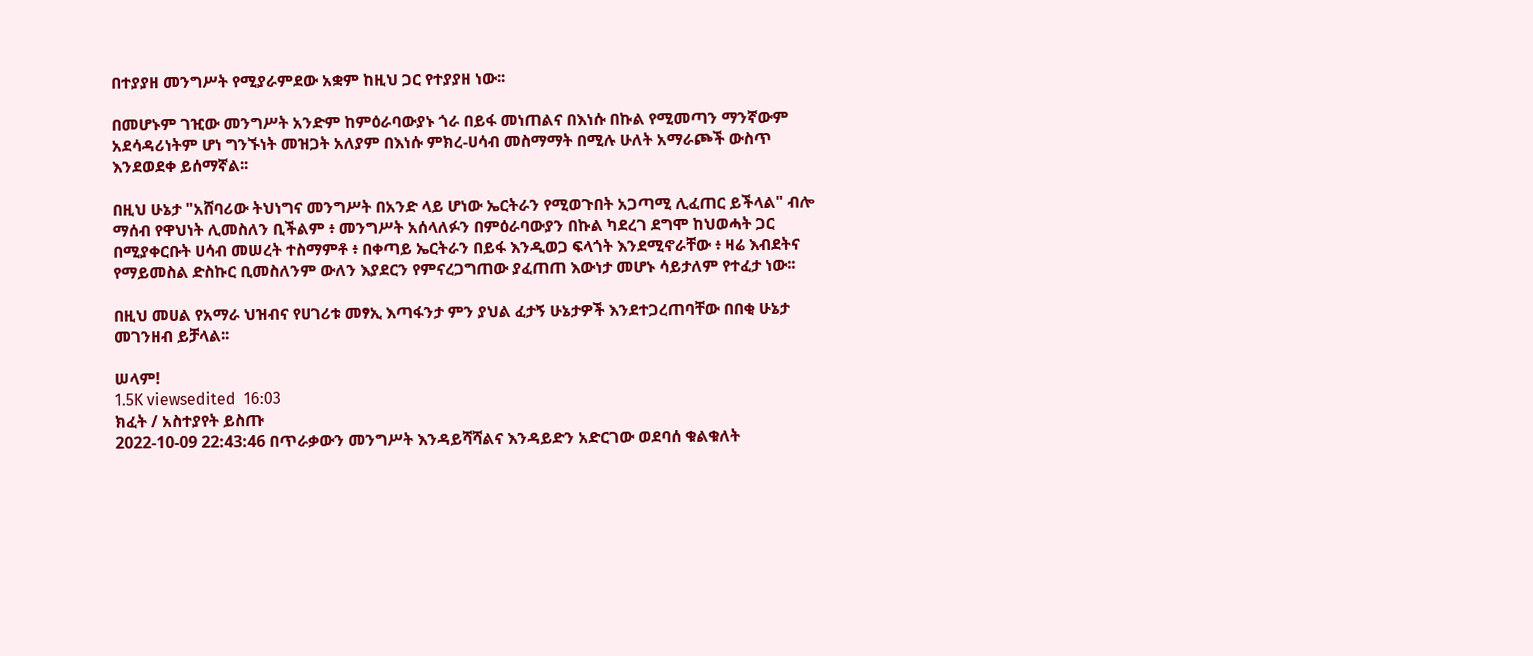በተያያዘ መንግሥት የሚያራምደው አቋም ከዚህ ጋር የተያያዘ ነው፡፡

በመሆኑም ገዢው መንግሥት አንድም ከምዕራባውያኑ ጎራ በይፋ መነጠልና በእነሱ በኩል የሚመጣን ማንኛውም አደሳዳሪነትም ሆነ ግንኙነት መዝጋት አለያም በእነሱ ምክረ-ሀሳብ መስማማት በሚሉ ሁለት አማራጮች ውስጥ እንደወደቀ ይሰማኛል፡፡

በዚህ ሁኔታ "አሸባሪው ትህነግና መንግሥት በአንድ ላይ ሆነው ኤርትራን የሚወጉበት አጋጣሚ ሊፈጠር ይችላል" ብሎ ማሰብ የዋህነት ሊመስለን ቢችልም ፥ መንግሥት አሰላለፉን በምዕራባውያን በኩል ካደረገ ደግሞ ከህወሓት ጋር በሚያቀርቡት ሀሳብ መሠረት ተስማምቶ ፥ በቀጣይ ኤርትራን በይፋ እንዲወጋ ፍላጎት እንደሚኖራቸው ፥ ዛሬ እብደትና የማይመስል ድስኩር ቢመስለንም ውለን እያደርን የምናረጋግጠው ያፈጠጠ እውነታ መሆኑ ሳይታለም የተፈታ ነው፡፡

በዚህ መሀል የአማራ ህዝብና የሀገሪቱ መፃኢ እጣፋንታ ምን ያህል ፈታኝ ሁኔታዎች እንደተጋረጠባቸው በበቂ ሁኔታ መገንዘብ ይቻላል፡፡

ሠላም!
1.5K viewsedited  16:03
ክፈት / አስተያየት ይስጡ
2022-10-09 22:43:46 በጥራቃውን መንግሥት እንዳይሻሻልና እንዳይድን አድርገው ወደባሰ ቁልቁለት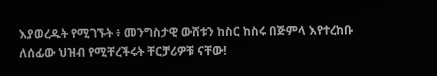እያወረዱት የሚገኙት ፥ መንግስታዊ ውሸቱን ከስር ከስሩ በጅምላ እየተረከቡ ለሰፊው ህዝብ የሚቸረችሩት ቸርቻሪዎቹ ናቸው!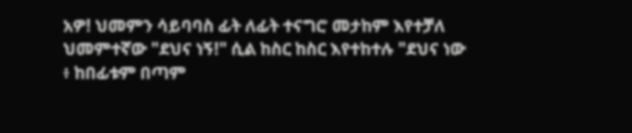አዎ! ህመምን ሳይባባስ ፊት ለፊት ተናግሮ መታከም እየተቻለ ህመምተኛው "ደህና ነኝ!" ሲል ከስር ከስር እየተከተሉ "ደህና ነው ፥ ከበፊቱም በጣም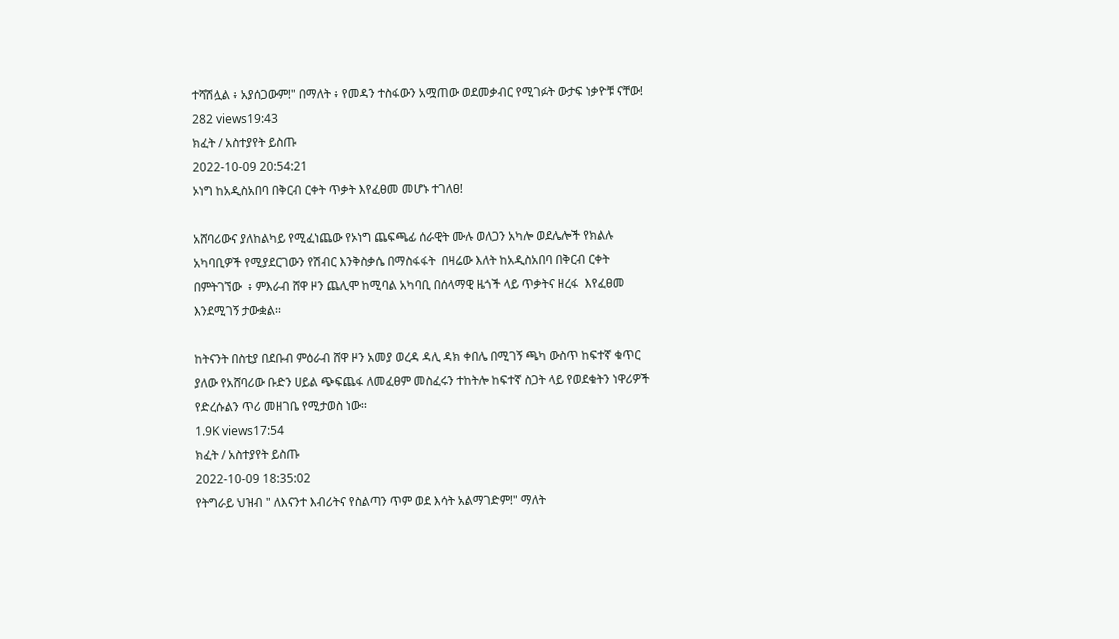ተሻሽሏል ፥ አያሰጋውም!" በማለት ፥ የመዳን ተስፋውን አሟጠው ወደመቃብር የሚገፉት ውታፍ ነቃዮቹ ናቸው!
282 views19:43
ክፈት / አስተያየት ይስጡ
2022-10-09 20:54:21
ኦነግ ከአዲስአበባ በቅርብ ርቀት ጥቃት እየፈፀመ መሆኑ ተገለፀ!

አሸባሪውና ያለከልካይ የሚፈነጨው የኦነግ ጨፍጫፊ ሰራዊት ሙሉ ወለጋን አካሎ ወደሌሎች የክልሉ አካባቢዎች የሚያደርገውን የሽብር እንቅስቃሴ በማስፋፋት  በዛሬው እለት ከአዲስአበባ በቅርብ ርቀት በምትገኘው  ፥ ምእራብ ሸዋ ዞን ጨሊሞ ከሚባል አካባቢ በሰላማዊ ዜጎች ላይ ጥቃትና ዘረፋ  እየፈፀመ  እንደሚገኝ ታውቋል፡፡

ከትናንት በስቲያ በደቡብ ምዕራብ ሸዋ ዞን አመያ ወረዳ ዳሊ ዳክ ቀበሌ በሚገኝ ጫካ ውስጥ ከፍተኛ ቁጥር ያለው የአሸባሪው ቡድን ሀይል ጭፍጨፋ ለመፈፀም መስፈሩን ተከትሎ ከፍተኛ ስጋት ላይ የወደቁትን ነዋሪዎች የድረሱልን ጥሪ መዘገቤ የሚታወስ ነው፡፡
1.9K views17:54
ክፈት / አስተያየት ይስጡ
2022-10-09 18:35:02
የትግራይ ህዝብ " ለእናንተ እብሪትና የስልጣን ጥም ወደ እሳት አልማገድም!" ማለት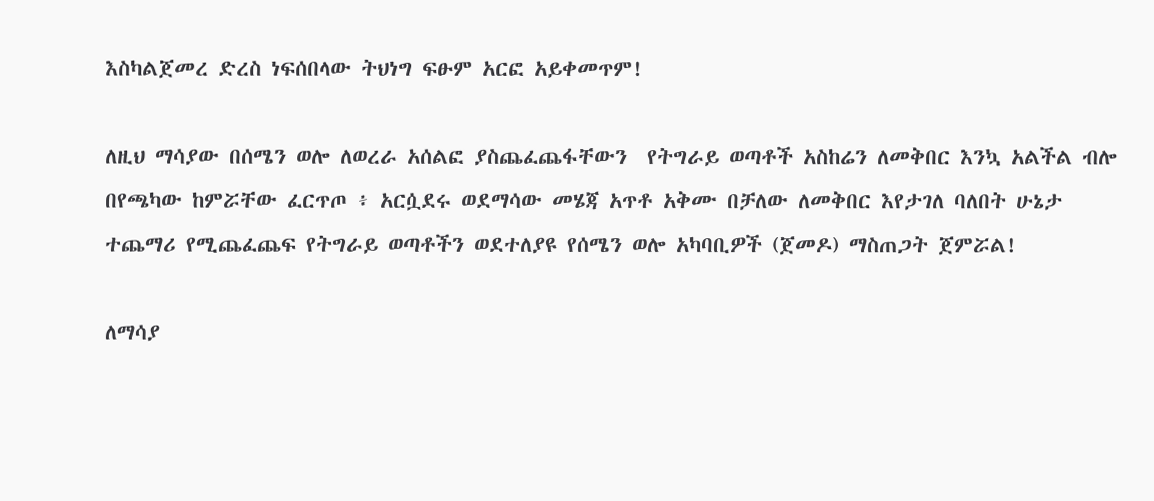እስካልጀመረ ድረስ ነፍሰበላው ትህነግ ፍፁም አርፎ አይቀመጥም!

ለዚህ ማሳያው በሰሜን ወሎ ለወረራ አሰልፎ ያስጨፈጨፋቸውን  የትግራይ ወጣቶች አስከሬን ለመቅበር እንኳ አልችል ብሎ  በየጫካው ከምሯቸው ፈርጥጦ ፥ አርሷደሩ ወደማሳው መሄጃ አጥቶ አቅሙ በቻለው ለመቅበር እየታገለ ባለበት ሁኔታ  ተጨማሪ የሚጨፈጨፍ የትግራይ ወጣቶችን ወደተለያዩ የሰሜን ወሎ አካባቢዎች (ጀመዶ) ማስጠጋት ጀምሯል!

ለማሳያ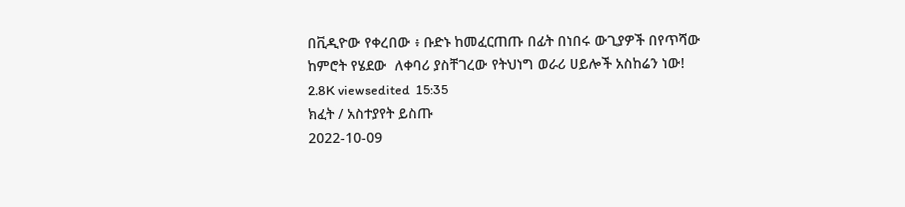በቪዲዮው የቀረበው ፥ ቡድኑ ከመፈርጠጡ በፊት በነበሩ ውጊያዎች በየጥሻው ከምሮት የሄደው  ለቀባሪ ያስቸገረው የትህነግ ወራሪ ሀይሎች አስከሬን ነው!
2.8K viewsedited  15:35
ክፈት / አስተያየት ይስጡ
2022-10-09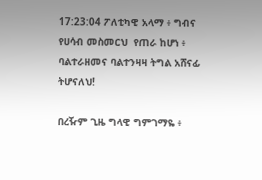17:23:04 ፖለቲካዊ አላማ ፥ ግብና የሀሳብ መስመርህ  የጠራ ከሆነ ፥ ባልተራዘመና ባልተንዛዛ ትግል አሸናፊ ትሆናለህ!

በረዥም ጊዜ ግላዊ ግምገማዬ ፥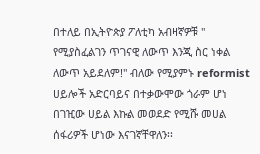በተለይ በኢትዮጵያ ፖለቲካ አብዛኛዎቹ " የሚያስፈልገን ጥገናዊ ለውጥ እንጂ ስር ነቀል ለውጥ አይደለም!" ብለው የሚያምኑ reformist ሀይሎች አድርባይና በተቃውሞው ጎራም ሆነ በገዢው ሀይል እኩል መወደድ የሚሹ መሀል ሰፋሪዎች ሆነው እናገኛቸዋለን፡፡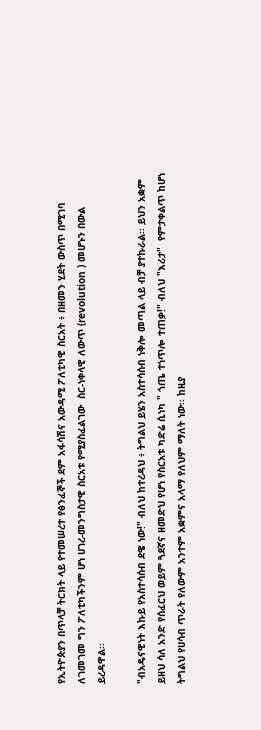የኢትዮጵያን በጥላቻ ትርክት ላይ የተመሠረተ የፅንፈኞች ደም አፋሳሽና አውዳሚ ፖለቲካዊ ስርአት ፥ በዘመን ሂደት ውስጥ በሚገባ ለገመገመ ግን ፖለቲካችንም ሆነ ሀገረ-መንግስታዊ ስርአቱ የሚያስፈልገው  ስር-ነቀላዊ ለውጥ (revolution ) መሆኑን በውል ይረዳዋል፡፡

"ብአዴናዊነት እኩይ የአስተሳሰብ ደዌ ነው!" ብለህ ከተረዳህ ፥ ትግልህ ይሄን አስተሳሰብ ነቅሎ መጣል ላይ ብቻ ያተኩራል፡፡ ይህን አቋም ይዘህ ሳለ አንድ የሰፈርህ ወይም ጓደኛና ዘመድህ የሆነ የስርአቱ ካድሬ ሲነካ " ጎጤ ተነጥሎ ተጠቃ!" ብለህ "እሪታ"  የምታቀልጥ ከሆነ ትግልህ የሀሳብ ጥራት የለውም አንተም አቋምና አላማ የለህም ማለት ነው፡፡ ከዚያ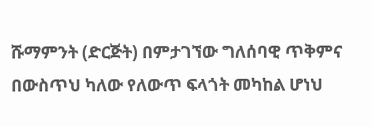ሹማምንት (ድርጅት) በምታገኘው ግለሰባዊ ጥቅምና በውስጥህ ካለው የለውጥ ፍላጎት መካከል ሆነህ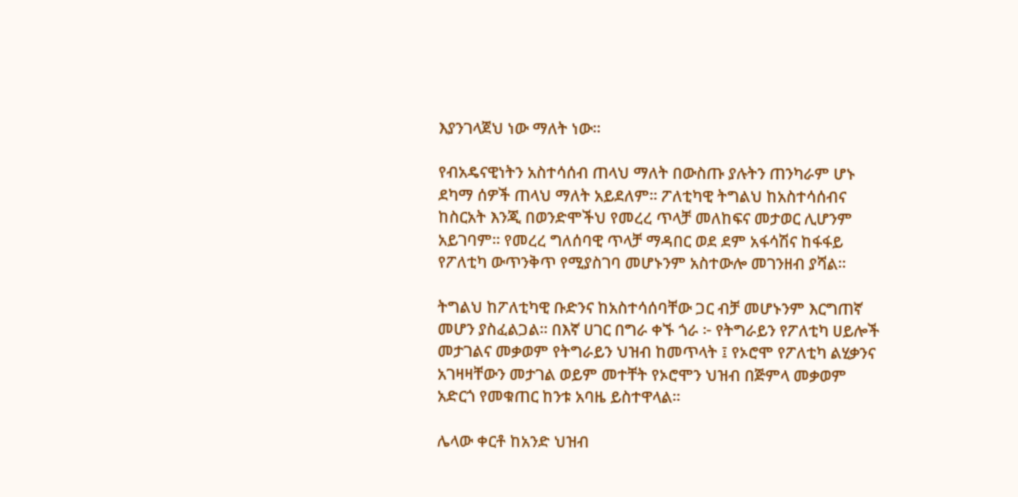እያንገላጀህ ነው ማለት ነው፡፡

የብአዴናዊነትን አስተሳሰብ ጠላህ ማለት በውስጡ ያሉትን ጠንካራም ሆኑ ደካማ ሰዎች ጠላህ ማለት አይደለም፡፡ ፖለቲካዊ ትግልህ ከአስተሳሰብና ከስርአት እንጂ በወንድሞችህ የመረረ ጥላቻ መለከፍና መታወር ሊሆንም አይገባም፡፡ የመረረ ግለሰባዊ ጥላቻ ማዳበር ወደ ደም አፋሳሽና ከፋፋይ የፖለቲካ ውጥንቅጥ የሚያስገባ መሆኑንም አስተውሎ መገንዘብ ያሻል፡፡

ትግልህ ከፖለቲካዊ ቡድንና ከአስተሳሰባቸው ጋር ብቻ መሆኑንም እርግጠኛ መሆን ያስፈልጋል፡፡ በእኛ ሀገር በግራ ቀኙ ጎራ ፦ የትግራይን የፖለቲካ ሀይሎች መታገልና መቃወም የትግራይን ህዝብ ከመጥላት ፤ የኦሮሞ የፖለቲካ ልሂቃንና አገዛዛቸውን መታገል ወይም መተቸት የኦሮሞን ህዝብ በጅምላ መቃወም አድርጎ የመቁጠር ከንቱ አባዜ ይስተዋላል፡፡

ሌላው ቀርቶ ከአንድ ህዝብ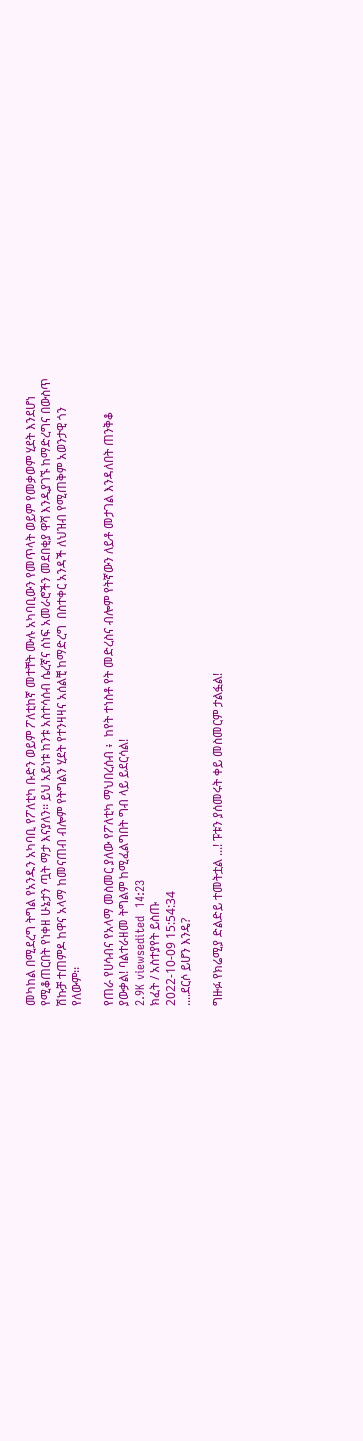መካከል በሚደረግ ትግል የአንዱን አካባቢ የፖለቲካ ቡድን ወይም ፖለቲከኛ መተቸት ሙሉ አካባቢውን የመጥላት ወይም የመቃወም ሂደት እንደሆነ የሚቆጠርበት የነቀዘ ሁኔታን ጧት ማታ እናያለን፡፡ ይህ አይነቱ ከንቱ አስተሳሰብ ሴረኛና ሰነፍ አመራሮችን መደበቂያ ዋሻ እንዲያገኙ ከማድረግና በውስጥ ሽኩቻ ተጠምዶ ከዋና አላማ ከመናጠብ ብሎም የትግልን ሂደት የተንዛዛና አሰልቺ ከማድረግ  በስተቀር አንዳች ለህዝብ የሚጠቅም አወንታዊ ጎን የለውም፡፡

የጠራ የሀሳብና የአላማ መስመር ያለው የፖለቲካ ማህበረሰብ ፥  ከየት ተነስቶ የት መድረስና ብሎም የትኛውን ለይቶ መታገል እንዳለበት ጠንቅቆ ያውቃል! ባልተራዘመ ትግልም ከሚፈልግበት ግብ ላይ ይደርሳል!
2.9K viewsedited  14:23
ክፈት / አስተያየት ይስጡ
2022-10-09 15:54:34
....ደርሶ ይሆን እንዴ?

ግዙፉ የክሬሚያ ድልድይ ተመትቷል ...! ፑቱን ያሰመሩት ቀይ መስመርም ታልፏል!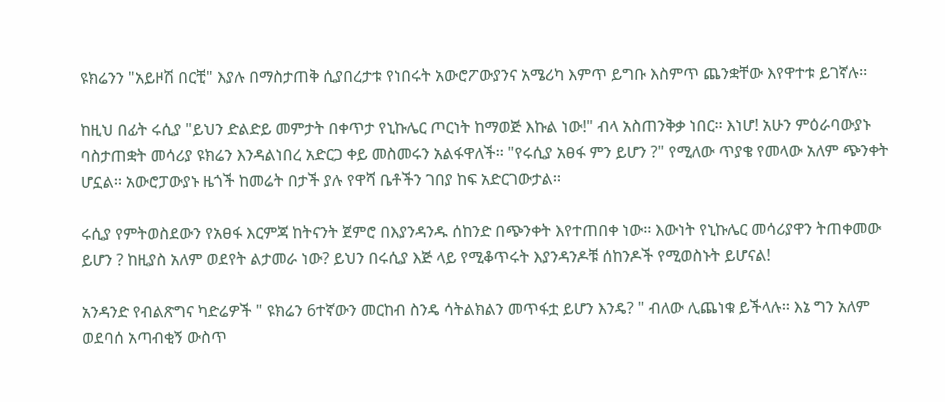ዩክሬንን "አይዞሽ በርቺ" እያሉ በማስታጠቅ ሲያበረታቱ የነበሩት አውሮፖውያንና አሜሪካ እምጥ ይግቡ እስምጥ ጨንቋቸው እየዋተቱ ይገኛሉ፡፡

ከዚህ በፊት ሩሲያ "ይህን ድልድይ መምታት በቀጥታ የኒኩሌር ጦርነት ከማወጅ እኩል ነው!" ብላ አስጠንቅቃ ነበር፡፡ እነሆ! አሁን ምዕራባውያኑ ባስታጠቋት መሳሪያ ዩክሬን እንዳልነበረ አድርጋ ቀይ መስመሩን አልፋዋለች፡፡ "የሩሲያ አፀፋ ምን ይሆን ?" የሚለው ጥያቄ የመላው አለም ጭንቀት ሆኗል፡፡ አውሮፓውያኑ ዜጎች ከመሬት በታች ያሉ የዋሻ ቤቶችን ገበያ ከፍ አድርገውታል፡፡

ሩሲያ የምትወስደውን የአፀፋ እርምጃ ከትናንት ጀምሮ በእያንዳንዱ ሰከንድ በጭንቀት እየተጠበቀ ነው፡፡ እውነት የኒኩሌር መሳሪያዋን ትጠቀመው ይሆን ? ከዚያስ አለም ወደየት ልታመራ ነው? ይህን በሩሲያ እጅ ላይ የሚቆጥሩት እያንዳንዶቹ ሰከንዶች የሚወስኑት ይሆናል!

አንዳንድ የብልጽግና ካድሬዎች " ዩክሬን 6ተኛውን መርከብ ስንዴ ሳትልክልን መጥፋቷ ይሆን እንዴ? " ብለው ሊጨነቁ ይችላሉ፡፡ እኔ ግን አለም ወደባሰ አጣብቂኝ ውስጥ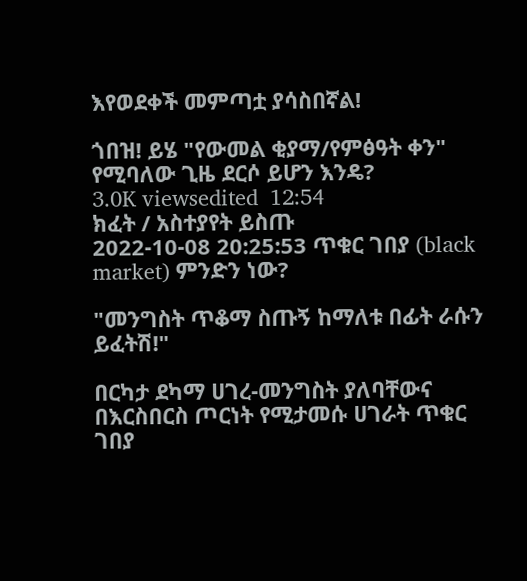እየወደቀች መምጣቷ ያሳስበኛል!

ጎበዝ! ይሄ "የውመል ቂያማ/የምፅዓት ቀን" የሚባለው ጊዜ ደርሶ ይሆን እንዴ?
3.0K viewsedited  12:54
ክፈት / አስተያየት ይስጡ
2022-10-08 20:25:53 ጥቁር ገበያ (black market) ምንድን ነው?

"መንግስት ጥቆማ ስጡኝ ከማለቱ በፊት ራሱን ይፈትሽ!"

በርካታ ደካማ ሀገረ-መንግስት ያለባቸውና በእርስበርስ ጦርነት የሚታመሱ ሀገራት ጥቁር ገበያ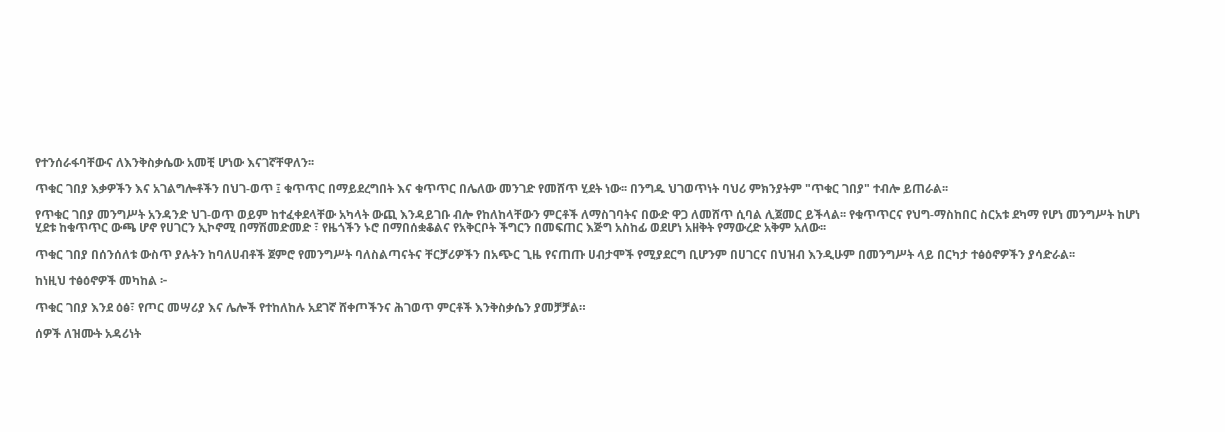የተንሰራፋባቸውና ለእንቅስቃሴው አመቺ ሆነው እናገኛቸዋለን፡፡

ጥቁር ገበያ እቃዎችን እና አገልግሎቶችን በህገ-ወጥ ፤ ቁጥጥር በማይደረግበት እና ቁጥጥር በሌለው መንገድ የመሸጥ ሂደት ነው፡፡ በንግዱ ህገወጥነት ባህሪ ምክንያትም "ጥቁር ገበያ" ተብሎ ይጠራል፡፡

የጥቁር ገበያ መንግሥት አንዳንድ ህገ-ወጥ ወይም ከተፈቀደላቸው አካላት ውጪ እንዳይገቡ ብሎ የከለከላቸውን ምርቶች ለማስገባትና በውድ ዋጋ ለመሸጥ ሲባል ሊጀመር ይችላል፡፡ የቁጥጥርና የህግ-ማስከበር ስርአቱ ደካማ የሆነ መንግሥት ከሆነ ሂደቱ ከቁጥጥር ውጫ ሆኖ የሀገርን ኢኮኖሚ በማሽመድመድ ፣ የዜጎችን ኑሮ በማበሰቋቆልና የአቅርቦት ችግርን በመፍጠር እጅግ አስከፊ ወደሆነ አዘቅት የማውረድ አቅም አለው፡፡

ጥቁር ገበያ በሰንሰለቱ ውስጥ ያሉትን ከባለሀብቶች ጀምሮ የመንግሥት ባለስልጣናትና ቸርቻሪዎችን በአጭር ጊዜ የናጠጡ ሀብታሞች የሚያደርግ ቢሆንም በሀገርና በህዝብ እንዲሁም በመንግሥት ላይ በርካታ ተፅዕኖዎችን ያሳድራል፡፡

ከነዚህ ተፅዕኖዎች መካከል ፦

ጥቁር ገበያ እንደ ዕፅ፣ የጦር መሣሪያ እና ሌሎች የተከለከሉ አደገኛ ሸቀጦችንና ሕገወጥ ምርቶች እንቅስቃሴን ያመቻቻል።

ሰዎች ለዝሙት አዳሪነት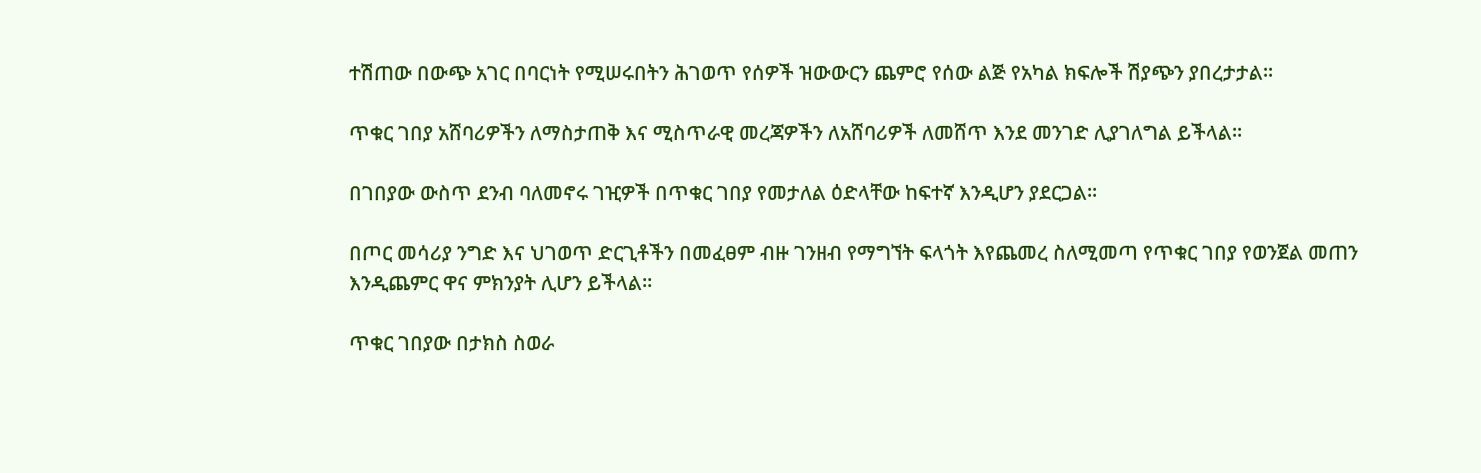ተሽጠው በውጭ አገር በባርነት የሚሠሩበትን ሕገወጥ የሰዎች ዝውውርን ጨምሮ የሰው ልጅ የአካል ክፍሎች ሽያጭን ያበረታታል።

ጥቁር ገበያ አሸባሪዎችን ለማስታጠቅ እና ሚስጥራዊ መረጃዎችን ለአሸባሪዎች ለመሸጥ እንደ መንገድ ሊያገለግል ይችላል።

በገበያው ውስጥ ደንብ ባለመኖሩ ገዢዎች በጥቁር ገበያ የመታለል ዕድላቸው ከፍተኛ እንዲሆን ያደርጋል፡፡

በጦር መሳሪያ ንግድ እና ህገወጥ ድርጊቶችን በመፈፀም ብዙ ገንዘብ የማግኘት ፍላጎት እየጨመረ ስለሚመጣ የጥቁር ገበያ የወንጀል መጠን እንዲጨምር ዋና ምክንያት ሊሆን ይችላል።

ጥቁር ገበያው በታክስ ስወራ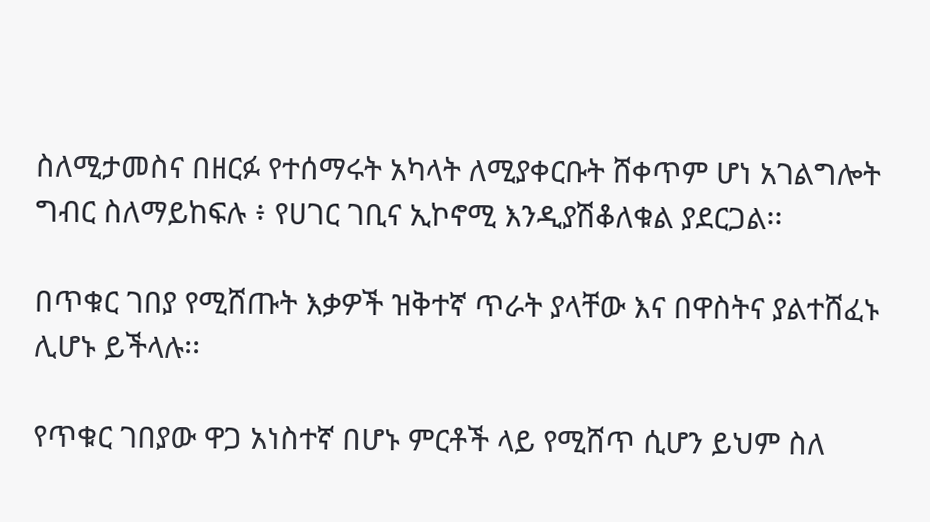ስለሚታመስና በዘርፉ የተሰማሩት አካላት ለሚያቀርቡት ሸቀጥም ሆነ አገልግሎት ግብር ስለማይከፍሉ ፥ የሀገር ገቢና ኢኮኖሚ እንዲያሽቆለቁል ያደርጋል፡፡

በጥቁር ገበያ የሚሸጡት እቃዎች ዝቅተኛ ጥራት ያላቸው እና በዋስትና ያልተሸፈኑ ሊሆኑ ይችላሉ፡፡

የጥቁር ገበያው ዋጋ አነስተኛ በሆኑ ምርቶች ላይ የሚሸጥ ሲሆን ይህም ስለ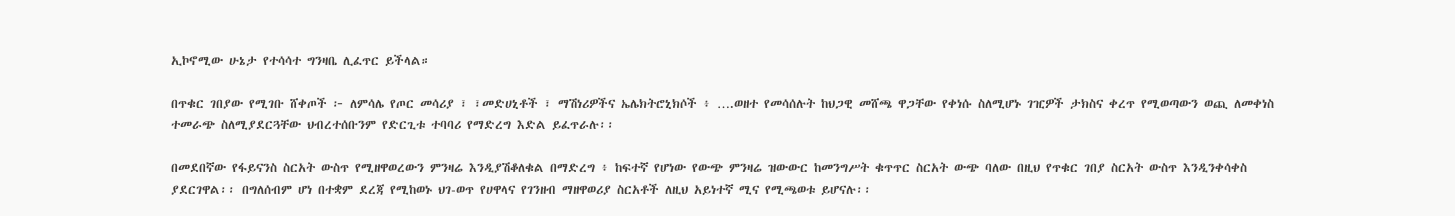ኢኮኖሚው ሁኔታ የተሳሳተ ግንዛቤ ሊፈጥር ይችላል።

በጥቁር ገበያው የሚገቡ ሸቀጦች ፦ ለምሳሌ የጦር መሳሪያ ፣ ፣መድሀኒቶች ፣ ማሽነሪዎችና ኤሌክትሮኒክሶች ፥ ….ወዘተ የመሳሰሉት ከህጋዊ መሸጫ ዋጋቸው የቀነሱ ስለሚሆኑ ገዢዎች ታክስና ቀረጥ የሚወጣውን ወጪ ለመቀነስ ተመራጭ ስለሚያደርጓቸው ህብረተሰቡንም የድርጊቱ ተባባሪ የማድረግ እድል ይፈጥራሉ፡፡

በመደበኛው የፋይናንስ ስርአት ውስጥ የሚዘዋወረውን ምንዛሬ እንዲያሽቆለቁል በማድረግ ፥ ከፍተኛ የሆነው የውጭ ምንዛሬ ዝውውር ከመንግሥት ቁጥጥር ስርአት ውጭ ባለው በዚህ የጥቁር ገበያ ስርአት ውስጥ እንዲንቀሳቀስ ያደርገዋል፡፡ በግለሰብም ሆነ በተቋም ደረጃ የሚከወኑ ህገ-ወጥ የሀዋላና የገንዘብ ማዘዋወሪያ ስርአቶች ለዚህ አይነተኛ ሚና የሚጫወቱ ይሆናሉ፡፡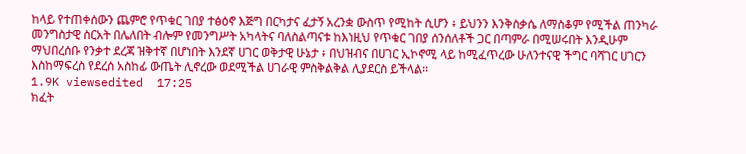ከላይ የተጠቀሰውን ጨምሮ የጥቁር ገበያ ተፅዕኖ እጅግ በርካታና ፈታኝ አረንቋ ውስጥ የሚከት ሲሆን ፥ ይህንን እንቅስቃሴ ለማስቆም የሚችል ጠንካራ መንግስታዊ ስርአት በሌለበት ብሎም የመንግሥት አካላትና ባለስልጣናቱ ከእነዚህ የጥቁር ገበያ ሰንሰለቶች ጋር በጣምራ በሚሠሩበት እንዲሁም ማህበረሰቡ የንቃተ ደረጃ ዝቅተኛ በሆነበት እንደኛ ሀገር ወቅታዊ ሁኔታ ፥ በህዝብና በሀገር ኢኮኖሚ ላይ ከሚፈጥረው ሁለንተናዊ ችግር ባሻገር ሀገርን እስከማፍረስ የደረሰ አስከፊ ውጤት ሊኖረው ወደሚችል ሀገራዊ ምስቅልቅል ሊያደርስ ይችላል፡፡
1.9K viewsedited  17:25
ክፈት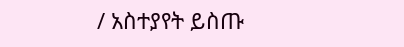/ አስተያየት ይስጡ